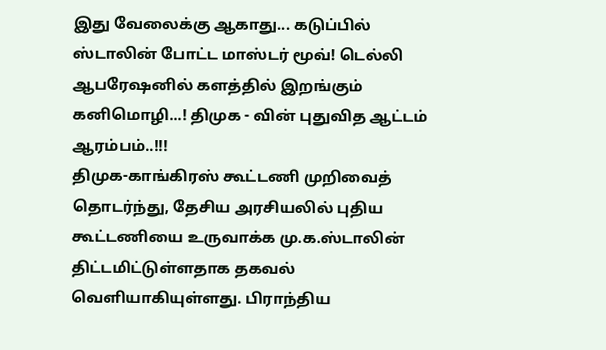இது வேலைக்கு ஆகாது... கடுப்பில் ஸ்டாலின் போட்ட மாஸ்டர் மூவ்! டெல்லி ஆபரேஷனில் களத்தில் இறங்கும் கனிமொழி...! திமுக - வின் புதுவித ஆட்டம் ஆரம்பம்..!!!
திமுக-காங்கிரஸ் கூட்டணி முறிவைத் தொடர்ந்து, தேசிய அரசியலில் புதிய கூட்டணியை உருவாக்க மு.க.ஸ்டாலின் திட்டமிட்டுள்ளதாக தகவல் வெளியாகியுள்ளது. பிராந்திய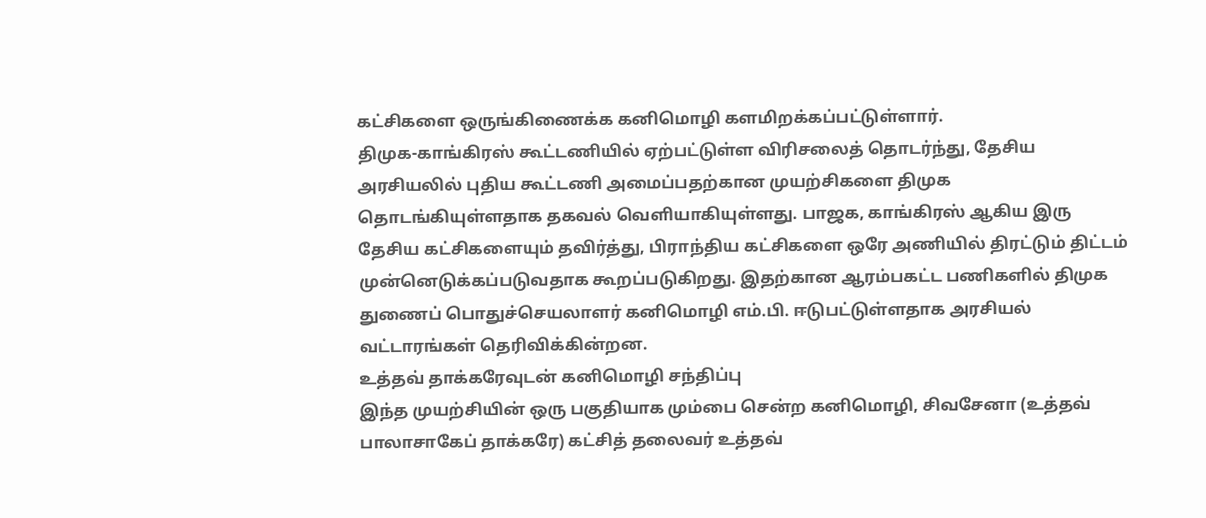கட்சிகளை ஒருங்கிணைக்க கனிமொழி களமிறக்கப்பட்டுள்ளார்.
திமுக-காங்கிரஸ் கூட்டணியில் ஏற்பட்டுள்ள விரிசலைத் தொடர்ந்து, தேசிய அரசியலில் புதிய கூட்டணி அமைப்பதற்கான முயற்சிகளை திமுக தொடங்கியுள்ளதாக தகவல் வெளியாகியுள்ளது. பாஜக, காங்கிரஸ் ஆகிய இரு தேசிய கட்சிகளையும் தவிர்த்து, பிராந்திய கட்சிகளை ஒரே அணியில் திரட்டும் திட்டம் முன்னெடுக்கப்படுவதாக கூறப்படுகிறது. இதற்கான ஆரம்பகட்ட பணிகளில் திமுக துணைப் பொதுச்செயலாளர் கனிமொழி எம்.பி. ஈடுபட்டுள்ளதாக அரசியல் வட்டாரங்கள் தெரிவிக்கின்றன.
உத்தவ் தாக்கரேவுடன் கனிமொழி சந்திப்பு
இந்த முயற்சியின் ஒரு பகுதியாக மும்பை சென்ற கனிமொழி, சிவசேனா (உத்தவ் பாலாசாகேப் தாக்கரே) கட்சித் தலைவர் உத்தவ்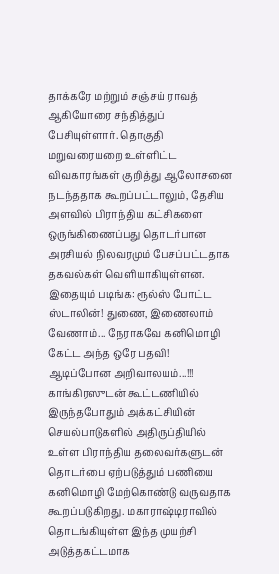தாக்கரே மற்றும் சஞ்சய் ராவத் ஆகியோரை சந்தித்துப் பேசியுள்ளார். தொகுதி மறுவரையறை உள்ளிட்ட விவகாரங்கள் குறித்து ஆலோசனை நடந்ததாக கூறப்பட்டாலும், தேசிய அளவில் பிராந்திய கட்சிகளை ஒருங்கிணைப்பது தொடர்பான அரசியல் நிலவரமும் பேசப்பட்டதாக தகவல்கள் வெளியாகியுள்ளன.
இதையும் படிங்க: ரூல்ஸ் போட்ட ஸ்டாலின்! துணை, இணைலாம் வேணாம்... நேராகவே கனிமொழி கேட்ட அந்த ஒரே பதவி! ஆடிப்போன அறிவாலயம்...!!!
காங்கிரஸுடன் கூட்டணியில் இருந்தபோதும் அக்கட்சியின் செயல்பாடுகளில் அதிருப்தியில் உள்ள பிராந்திய தலைவர்களுடன் தொடர்பை ஏற்படுத்தும் பணியை கனிமொழி மேற்கொண்டு வருவதாக கூறப்படுகிறது. மகாராஷ்டிராவில் தொடங்கியுள்ள இந்த முயற்சி அடுத்தகட்டமாக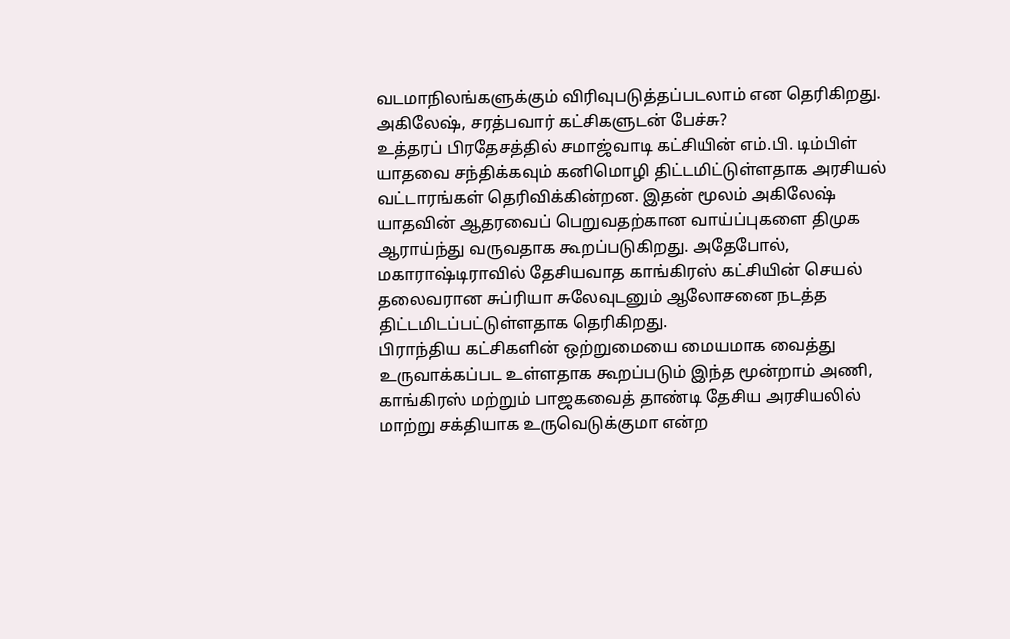வடமாநிலங்களுக்கும் விரிவுபடுத்தப்படலாம் என தெரிகிறது.
அகிலேஷ், சரத்பவார் கட்சிகளுடன் பேச்சு?
உத்தரப் பிரதேசத்தில் சமாஜ்வாடி கட்சியின் எம்.பி. டிம்பிள் யாதவை சந்திக்கவும் கனிமொழி திட்டமிட்டுள்ளதாக அரசியல் வட்டாரங்கள் தெரிவிக்கின்றன. இதன் மூலம் அகிலேஷ் யாதவின் ஆதரவைப் பெறுவதற்கான வாய்ப்புகளை திமுக ஆராய்ந்து வருவதாக கூறப்படுகிறது. அதேபோல், மகாராஷ்டிராவில் தேசியவாத காங்கிரஸ் கட்சியின் செயல் தலைவரான சுப்ரியா சுலேவுடனும் ஆலோசனை நடத்த திட்டமிடப்பட்டுள்ளதாக தெரிகிறது.
பிராந்திய கட்சிகளின் ஒற்றுமையை மையமாக வைத்து உருவாக்கப்பட உள்ளதாக கூறப்படும் இந்த மூன்றாம் அணி, காங்கிரஸ் மற்றும் பாஜகவைத் தாண்டி தேசிய அரசியலில் மாற்று சக்தியாக உருவெடுக்குமா என்ற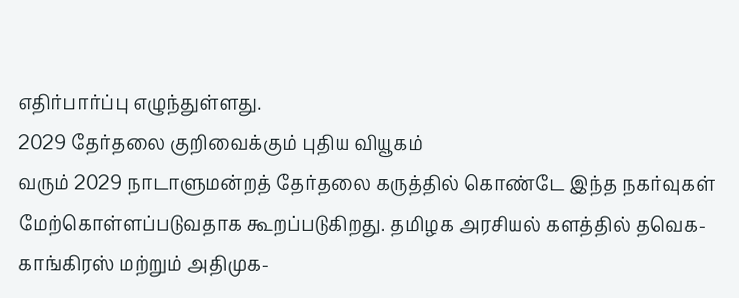எதிர்பார்ப்பு எழுந்துள்ளது.
2029 தேர்தலை குறிவைக்கும் புதிய வியூகம்
வரும் 2029 நாடாளுமன்றத் தேர்தலை கருத்தில் கொண்டே இந்த நகர்வுகள் மேற்கொள்ளப்படுவதாக கூறப்படுகிறது. தமிழக அரசியல் களத்தில் தவெக-காங்கிரஸ் மற்றும் அதிமுக-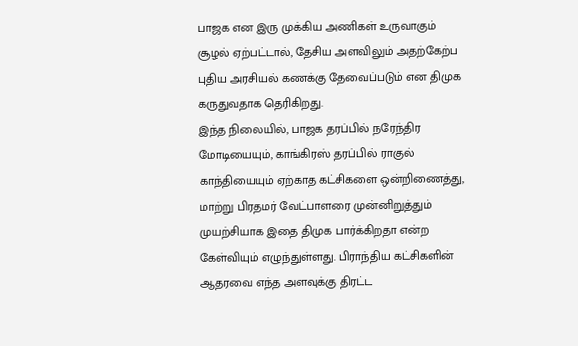பாஜக என இரு முக்கிய அணிகள் உருவாகும் சூழல் ஏற்பட்டால், தேசிய அளவிலும் அதற்கேற்ப புதிய அரசியல் கணக்கு தேவைப்படும் என திமுக கருதுவதாக தெரிகிறது.
இந்த நிலையில், பாஜக தரப்பில் நரேந்திர மோடியையும், காங்கிரஸ் தரப்பில் ராகுல் காந்தியையும் ஏற்காத கட்சிகளை ஒன்றிணைத்து, மாற்று பிரதமர் வேட்பாளரை முன்னிறுத்தும் முயற்சியாக இதை திமுக பார்க்கிறதா என்ற கேள்வியும் எழுந்துள்ளது. பிராந்திய கட்சிகளின் ஆதரவை எந்த அளவுக்கு திரட்ட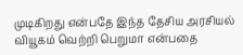முடிகிறது என்பதே இந்த தேசிய அரசியல் வியூகம் வெற்றி பெறுமா என்பதை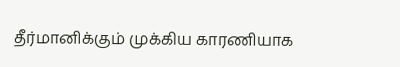தீர்மானிக்கும் முக்கிய காரணியாக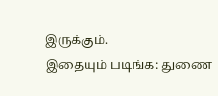இருக்கும்.
இதையும் படிங்க: துணை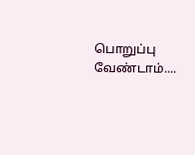பொறுப்பு வேண்டாம்....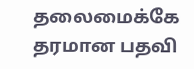தலைமைக்கே தரமான பதவி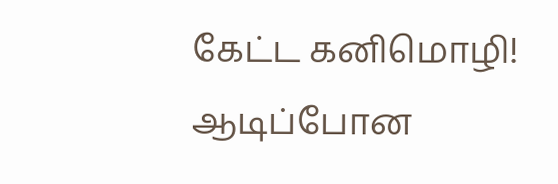கேட்ட கனிமொழி! ஆடிப்போன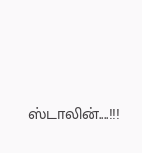ஸ்டாலின்....!!!